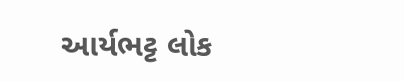આર્યભટ્ટ લોક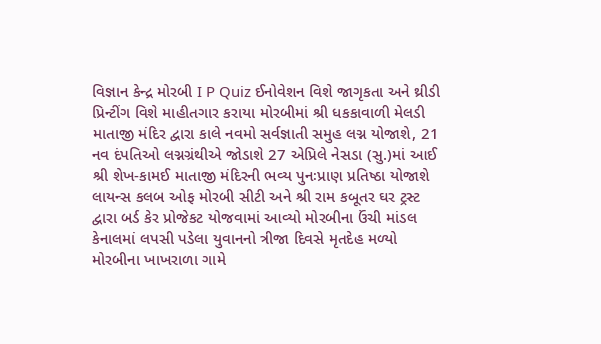વિજ્ઞાન કેન્દ્ર મોરબી I P Quiz ઈનોવેશન વિશે જાગૃકતા અને થ્રીડી પ્રિન્ટીંગ વિશે માહીતગાર કરાયા મોરબીમાં શ્રી ધકકાવાળી મેલડી માતાજી મંદિર દ્વારા કાલે નવમો સર્વજ્ઞાતી સમુહ લગ્ન યોજાશે, 21 નવ દંપતિઓ લગ્નગ્રંથીએ જોડાશે 27 એપ્રિલે નેસડા (સુ.)માં આઈ શ્રી શેખ-કામઈ માતાજી મંદિરની ભવ્ય પુનઃપ્રાણ પ્રતિષ્ઠા યોજાશે લાયન્સ કલબ ઓફ મોરબી સીટી અને શ્રી રામ કબૂતર ઘર ટ્રસ્ટ દ્વારા બર્ડ કેર પ્રોજેકટ યોજવામાં આવ્યો મોરબીના ઉંચી માંડલ કેનાલમાં લપસી પડેલા યુવાનનો ત્રીજા દિવસે મૃતદેહ મળ્યો મોરબીના ખાખરાળા ગામે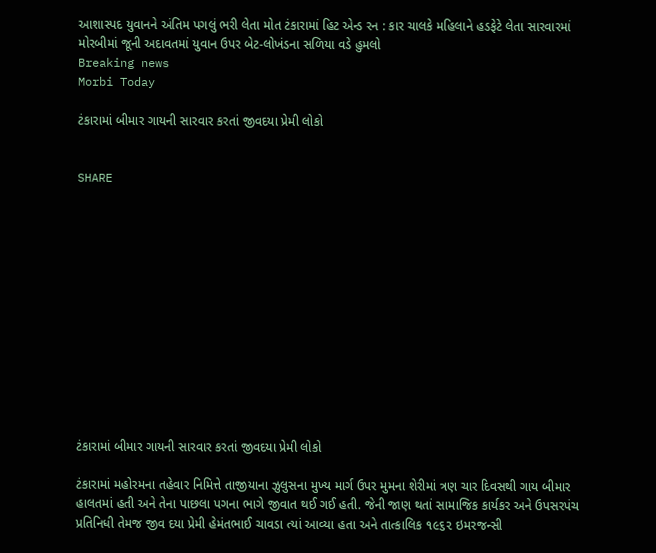આશાસ્પદ યુવાનને અંતિમ પગલું ભરી લેતા મોત ટંકારામાં હિટ એન્ડ રન : કાર ચાલકે મહિલાને હડફેટે લેતા સારવારમાં મોરબીમાં જૂની અદાવતમાં યુવાન ઉપર બેટ-લોખંડના સળિયા વડે હુમલો
Breaking news
Morbi Today

ટંકારામાં બીમાર ગાયની સારવાર કરતાં જીવદયા પ્રેમી લોકો


SHARE













ટંકારામાં બીમાર ગાયની સારવાર કરતાં જીવદયા પ્રેમી લોકો

ટંકારામાં મહોરમના તહેવાર નિમિત્તે તાજીયાના ઝુલુસના મુખ્ય માર્ગ ઉપર મુમના શેરીમાં ત્રણ ચાર દિવસથી ગાય બીમાર હાલતમાં હતી અને તેના પાછલા પગના ભાગે જીવાત થઈ ગઈ હતી. જેની જાણ થતાં સામાજિક કાર્યકર અને ઉપસરપંચ પ્રતિનિધી તેમજ જીવ દયા પ્રેમી હેમંતભાઈ ચાવડા ત્યાં આવ્યા હતા અને તાત્કાલિક ૧૯૬૨ ઇમરજન્સી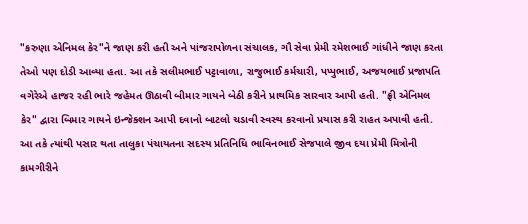"કરુણા એનિમલ કેર"ને જાણ કરી હતી અને પાંજરાપોળના સંચાલક, ગૌ સેવા પ્રેમી રમેશભાઈ ગાંધીને જાણ કરતા તેઓ પણ દોડી આવ્યા હતા. આ તકે સલીમભાઈ પટ્ટાવાળા, રાજુભાઈ કર્મચારી, પપ્પુભાઈ, અજયભાઈ પ્રજાપતિ વગેરેએ હાજર રહી ભારે જહેમત ઊઠાવી બીમાર ગાયને બેઠી કરીને પ્રાથમિક સારવાર આપી હતી. "ફ્રી એનિમલ કેર" દ્વારા બિમાર ગાયને ઇન્જેક્શન આપી દવાનો બાટલો ચડાવી સ્વસ્થ કરવાનો પ્રયાસ કરી રાહત અપાવી હતી. આ તકે ત્યાંથી પસાર થતા તાલુકા પંચાયતના સદસ્ય પ્રતિનિધિ ભાવિનભાઈ સેજપાલે જીવ દયા પ્રેમી મિત્રોની કામગીરીને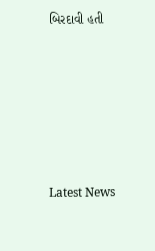બિરદાવી હતી






Latest News